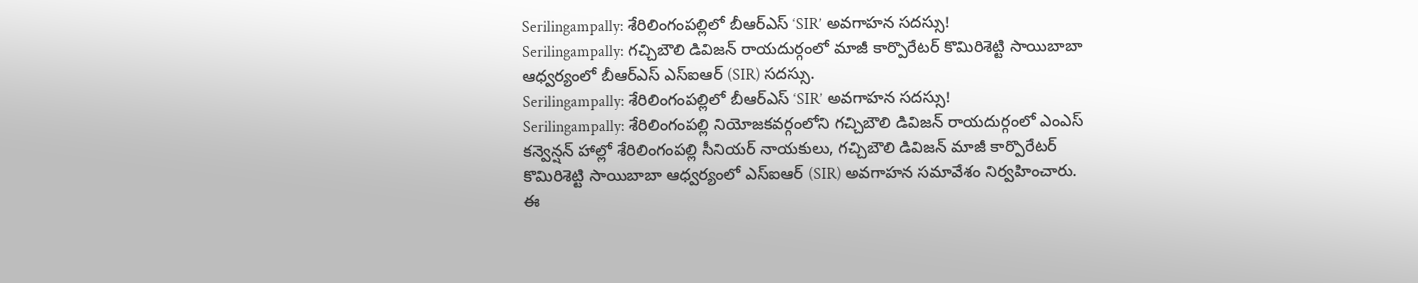Serilingampally: శేరిలింగంపల్లిలో బీఆర్ఎస్ ‘SIR’ అవగాహన సదస్సు!
Serilingampally: గచ్చిబౌలి డివిజన్ రాయదుర్గంలో మాజీ కార్పొరేటర్ కొమిరిశెట్టి సాయిబాబా ఆధ్వర్యంలో బీఆర్ఎస్ ఎస్ఐఆర్ (SIR) సదస్సు.
Serilingampally: శేరిలింగంపల్లిలో బీఆర్ఎస్ ‘SIR’ అవగాహన సదస్సు!
Serilingampally: శేరిలింగంపల్లి నియోజకవర్గంలోని గచ్చిబౌలి డివిజన్ రాయదుర్గంలో ఎంఎస్ కన్వెన్షన్ హాల్లో శేరిలింగంపల్లి సీనియర్ నాయకులు, గచ్చిబౌలి డివిజన్ మాజీ కార్పొరేటర్ కొమిరిశెట్టి సాయిబాబా ఆధ్వర్యంలో ఎస్ఐఆర్ (SIR) అవగాహన సమావేశం నిర్వహించారు.
ఈ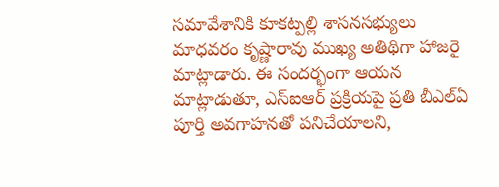సమావేశానికి కూకట్పల్లి శాసనసభ్యులు మాధవరం కృష్ణారావు ముఖ్య అతిథిగా హాజరై మాట్లాడారు. ఈ సందర్భంగా ఆయన మాట్లాడుతూ, ఎస్ఐఆర్ ప్రక్రియపై ప్రతి బీఎల్ఏ పూర్తి అవగాహనతో పనిచేయాలని,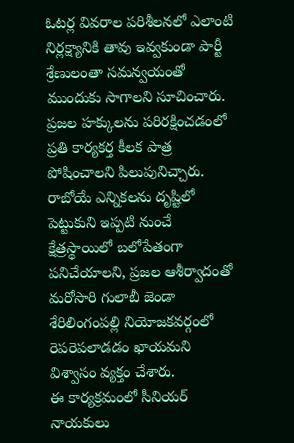ఓటర్ల వివరాల పరిశీలనలో ఎలాంటి నిర్లక్ష్యానికి తావు ఇవ్వకుండా పార్టీ శ్రేణులంతా సమన్వయంతో ముందుకు సాగాలని సూచించారు.
ప్రజల హక్కులను పరిరక్షించడంలో ప్రతి కార్యకర్త కీలక పాత్ర పోషించాలని పిలుపునిచ్చారు. రాబోయే ఎన్నికలను దృష్టిలో పెట్టుకుని ఇప్పటి నుంచే క్షేత్రస్థాయిలో బలోపేతంగా పనిచేయాలని, ప్రజల ఆశీర్వాదంతో మరోసారి గులాబీ జెండా శేరిలింగంపల్లి నియోజకవర్గంలో రెపరెపలాడడం ఖాయమని విశ్వాసం వ్యక్తం చేశారు.
ఈ కార్యక్రమంలో సీనియర్ నాయకులు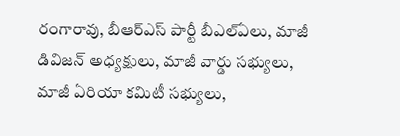రంగారావు, బీఆర్ఎస్ పార్టీ బీఎల్ఏలు, మాజీ డివిజన్ అధ్యక్షులు, మాజీ వార్డు సభ్యులు, మాజీ ఏరియా కమిటీ సభ్యులు,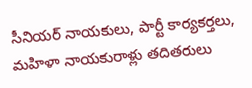సీనియర్ నాయకులు, పార్టీ కార్యకర్తలు, మహిళా నాయకురాళ్లు తదితరులు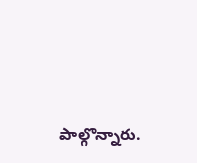పాల్గొన్నారు.